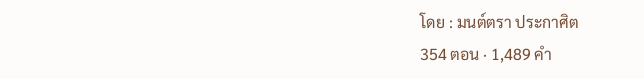โดย : มนต์ตรา ประกาศิต
354 ตอน · 1,489 คำ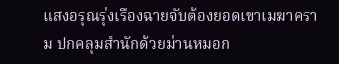แสงอรุณรุ่งเรืองฉายจับต้องยอดเขาเมฆาคราม ปกคลุมสำนักด้วยม่านหมอก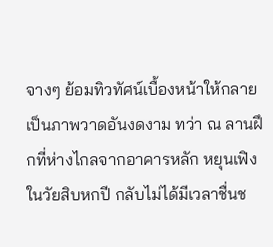จางๆ ย้อมทิวทัศน์เบื้องหน้าให้กลายเป็นภาพวาดอันงดงาม ทว่า ณ ลานฝึกที่ห่างไกลจากอาคารหลัก หยุนเฟิงในวัยสิบหกปี กลับไม่ได้มีเวลาชื่นช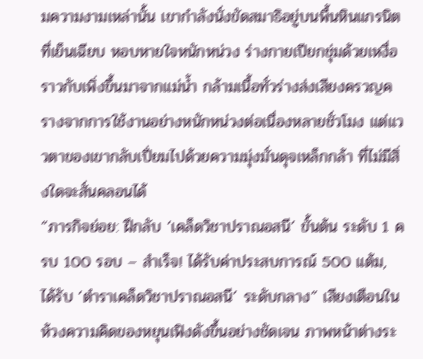มความงามเหล่านั้น เขากำลังนั่งขัดสมาธิอยู่บนพื้นหินแกรนิตที่เย็นเฉียบ หอบหายใจหนักหน่วง ร่างกายเปียกชุ่มด้วยเหงื่อราวกับเพิ่งขึ้นมาจากแม่น้ำ กล้ามเนื้อทั่วร่างส่งเสียงครวญครางจากการใช้งานอย่างหนักหน่วงต่อเนื่องหลายชั่วโมง แต่แววตาของเขากลับเปี่ยมไปด้วยความมุ่งมั่นดุจเหล็กกล้า ที่ไม่มีสิ่งใดจะสั่นคลอนได้
“ภารกิจย่อย: ฝึกลับ ‘เคล็ดวิชาปราณอสนี’ ขั้นต้น ระดับ 1 ครบ 100 รอบ – สำเร็จ! ได้รับค่าประสบการณ์ 500 แต้ม, ได้รับ ‘ตำราเคล็ดวิชาปราณอสนี’ ระดับกลาง” เสียงเตือนในห้วงความคิดของหยุนเฟิงดังขึ้นอย่างชัดเจน ภาพหน้าต่างระ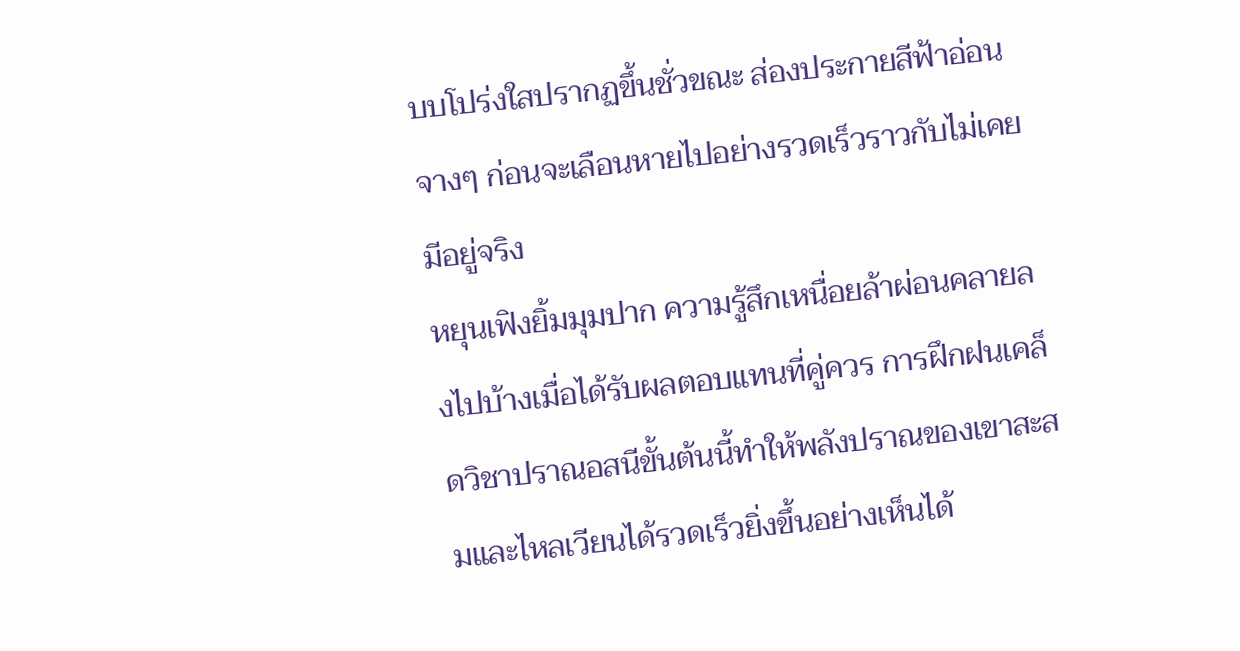บบโปร่งใสปรากฏขึ้นชั่วขณะ ส่องประกายสีฟ้าอ่อนจางๆ ก่อนจะเลือนหายไปอย่างรวดเร็วราวกับไม่เคยมีอยู่จริง
หยุนเฟิงยิ้มมุมปาก ความรู้สึกเหนื่อยล้าผ่อนคลายลงไปบ้างเมื่อได้รับผลตอบแทนที่คู่ควร การฝึกฝนเคล็ดวิชาปราณอสนีขั้นต้นนี้ทำให้พลังปราณของเขาสะสมและไหลเวียนได้รวดเร็วยิ่งขึ้นอย่างเห็นได้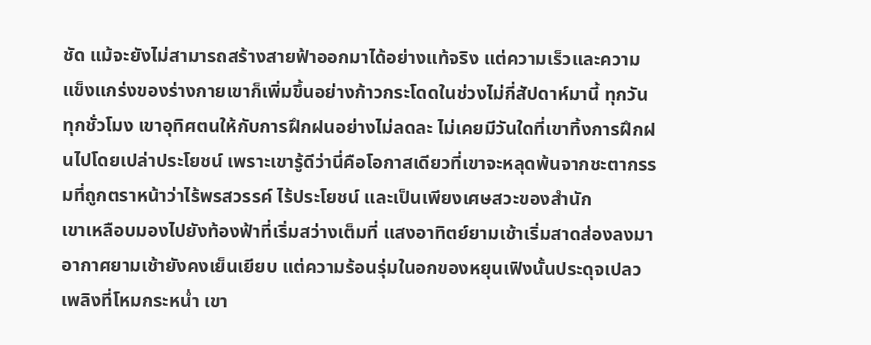ชัด แม้จะยังไม่สามารถสร้างสายฟ้าออกมาได้อย่างแท้จริง แต่ความเร็วและความแข็งแกร่งของร่างกายเขาก็เพิ่มขึ้นอย่างก้าวกระโดดในช่วงไม่กี่สัปดาห์มานี้ ทุกวัน ทุกชั่วโมง เขาอุทิศตนให้กับการฝึกฝนอย่างไม่ลดละ ไม่เคยมีวันใดที่เขาทิ้งการฝึกฝนไปโดยเปล่าประโยชน์ เพราะเขารู้ดีว่านี่คือโอกาสเดียวที่เขาจะหลุดพ้นจากชะตากรรมที่ถูกตราหน้าว่าไร้พรสวรรค์ ไร้ประโยชน์ และเป็นเพียงเศษสวะของสำนัก
เขาเหลือบมองไปยังท้องฟ้าที่เริ่มสว่างเต็มที่ แสงอาทิตย์ยามเช้าเริ่มสาดส่องลงมา อากาศยามเช้ายังคงเย็นเยียบ แต่ความร้อนรุ่มในอกของหยุนเฟิงนั้นประดุจเปลวเพลิงที่โหมกระหน่ำ เขา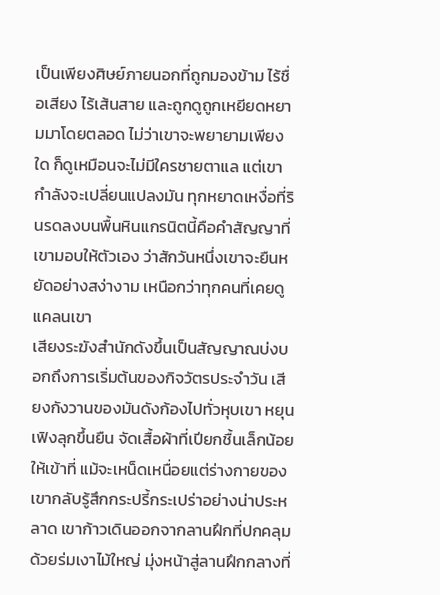เป็นเพียงศิษย์ภายนอกที่ถูกมองข้าม ไร้ชื่อเสียง ไร้เส้นสาย และถูกดูถูกเหยียดหยามมาโดยตลอด ไม่ว่าเขาจะพยายามเพียงใด ก็ดูเหมือนจะไม่มีใครชายตาแล แต่เขากำลังจะเปลี่ยนแปลงมัน ทุกหยาดเหงื่อที่รินรดลงบนพื้นหินแกรนิตนี้คือคำสัญญาที่เขามอบให้ตัวเอง ว่าสักวันหนึ่งเขาจะยืนหยัดอย่างสง่างาม เหนือกว่าทุกคนที่เคยดูแคลนเขา
เสียงระฆังสำนักดังขึ้นเป็นสัญญาณบ่งบอกถึงการเริ่มต้นของกิจวัตรประจำวัน เสียงกังวานของมันดังก้องไปทั่วหุบเขา หยุนเฟิงลุกขึ้นยืน จัดเสื้อผ้าที่เปียกชื้นเล็กน้อยให้เข้าที่ แม้จะเหน็ดเหนื่อยแต่ร่างกายของเขากลับรู้สึกกระปรี้กระเปร่าอย่างน่าประหลาด เขาก้าวเดินออกจากลานฝึกที่ปกคลุมด้วยร่มเงาไม้ใหญ่ มุ่งหน้าสู่ลานฝึกกลางที่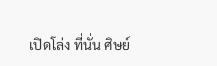เปิดโล่ง ที่นั่น ศิษย์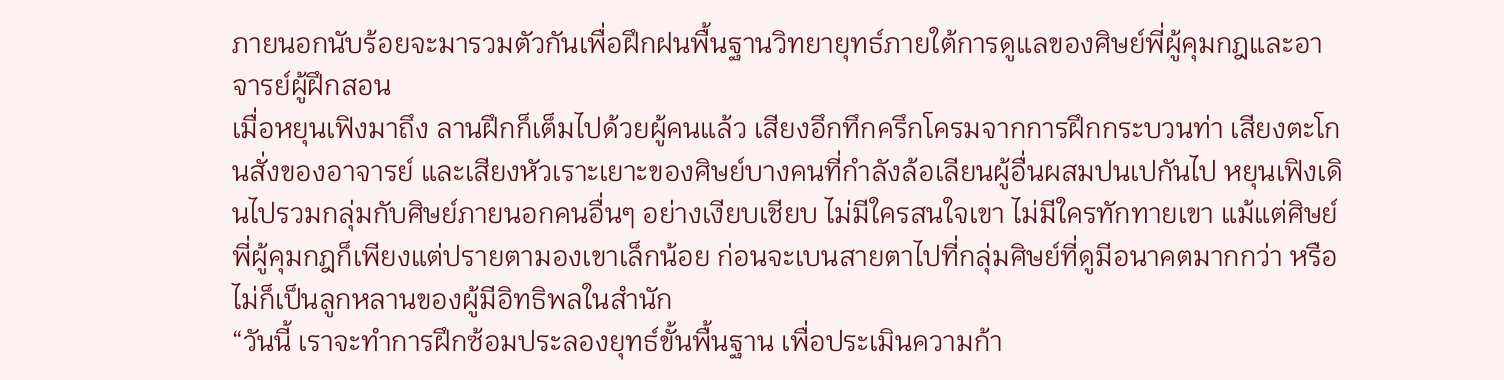ภายนอกนับร้อยจะมารวมตัวกันเพื่อฝึกฝนพื้นฐานวิทยายุทธ์ภายใต้การดูแลของศิษย์พี่ผู้คุมกฎและอาจารย์ผู้ฝึกสอน
เมื่อหยุนเฟิงมาถึง ลานฝึกก็เต็มไปด้วยผู้คนแล้ว เสียงอึกทึกครึกโครมจากการฝึกกระบวนท่า เสียงตะโกนสั่งของอาจารย์ และเสียงหัวเราะเยาะของศิษย์บางคนที่กำลังล้อเลียนผู้อื่นผสมปนเปกันไป หยุนเฟิงเดินไปรวมกลุ่มกับศิษย์ภายนอกคนอื่นๆ อย่างเงียบเชียบ ไม่มีใครสนใจเขา ไม่มีใครทักทายเขา แม้แต่ศิษย์พี่ผู้คุมกฎก็เพียงแต่ปรายตามองเขาเล็กน้อย ก่อนจะเบนสายตาไปที่กลุ่มศิษย์ที่ดูมีอนาคตมากกว่า หรือไม่ก็เป็นลูกหลานของผู้มีอิทธิพลในสำนัก
“วันนี้ เราจะทำการฝึกซ้อมประลองยุทธ์ขั้นพื้นฐาน เพื่อประเมินความก้า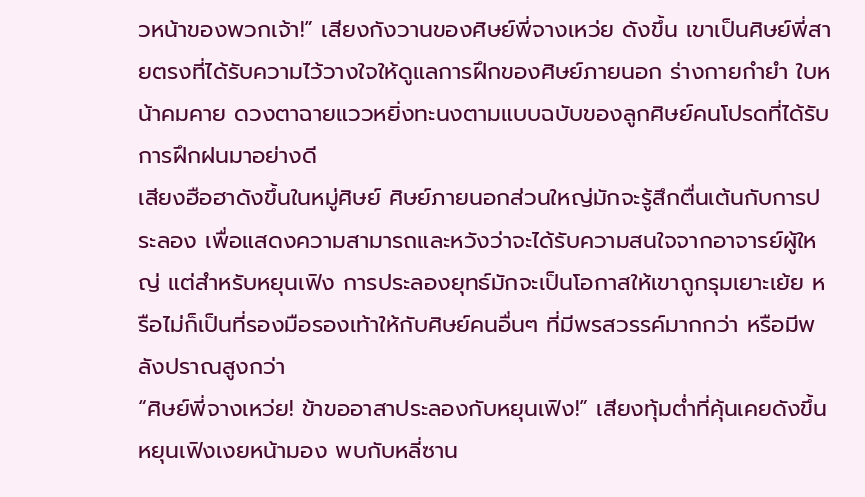วหน้าของพวกเจ้า!” เสียงกังวานของศิษย์พี่จางเหว่ย ดังขึ้น เขาเป็นศิษย์พี่สายตรงที่ได้รับความไว้วางใจให้ดูแลการฝึกของศิษย์ภายนอก ร่างกายกำยำ ใบหน้าคมคาย ดวงตาฉายแววหยิ่งทะนงตามแบบฉบับของลูกศิษย์คนโปรดที่ได้รับการฝึกฝนมาอย่างดี
เสียงฮือฮาดังขึ้นในหมู่ศิษย์ ศิษย์ภายนอกส่วนใหญ่มักจะรู้สึกตื่นเต้นกับการประลอง เพื่อแสดงความสามารถและหวังว่าจะได้รับความสนใจจากอาจารย์ผู้ใหญ่ แต่สำหรับหยุนเฟิง การประลองยุทธ์มักจะเป็นโอกาสให้เขาถูกรุมเยาะเย้ย หรือไม่ก็เป็นที่รองมือรองเท้าให้กับศิษย์คนอื่นๆ ที่มีพรสวรรค์มากกว่า หรือมีพลังปราณสูงกว่า
“ศิษย์พี่จางเหว่ย! ข้าขออาสาประลองกับหยุนเฟิง!” เสียงทุ้มต่ำที่คุ้นเคยดังขึ้น หยุนเฟิงเงยหน้ามอง พบกับหลี่ซาน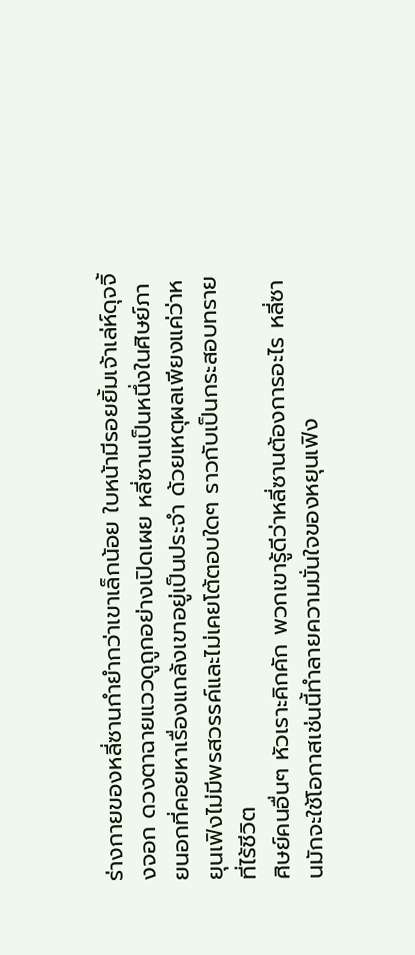ร่างกายของหลี่ซานกำยำกว่าเขาเล็กน้อย ใบหน้ามีรอยยิ้มเจ้าเล่ห์ดุจจิ้งจอก ดวงตาฉายแววดูถูกอย่างเปิดเผย หลี่ซานเป็นหนึ่งในศิษย์ภายนอกที่คอยหาเรื่องแกล้งเขาอยู่เป็นประจำ ด้วยเหตุผลเพียงแค่ว่าหยุนเฟิงไม่มีพรสวรรค์และไม่เคยโต้ตอบใดๆ ราวกับเป็นกระสอบทรายที่ไร้ชีวิต
ศิษย์คนอื่นๆ หัวเราะคิกคัก พวกเขารู้ดีว่าหลี่ซานต้องการอะไร หลี่ซานมักจะใช้โอกาสเช่นนี้ทำลายความมั่นใจของหยุนเฟิง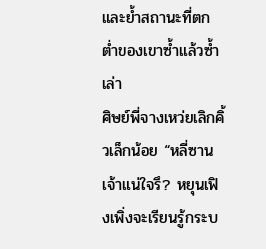และย้ำสถานะที่ตกต่ำของเขาซ้ำแล้วซ้ำเล่า
ศิษย์พี่จางเหว่ยเลิกคิ้วเล็กน้อย “หลี่ซาน เจ้าแน่ใจรึ? หยุนเฟิงเพิ่งจะเรียนรู้กระบ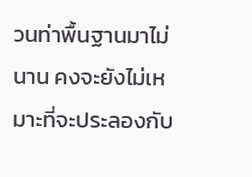วนท่าพื้นฐานมาไม่นาน คงจะยังไม่เหมาะที่จะประลองกับ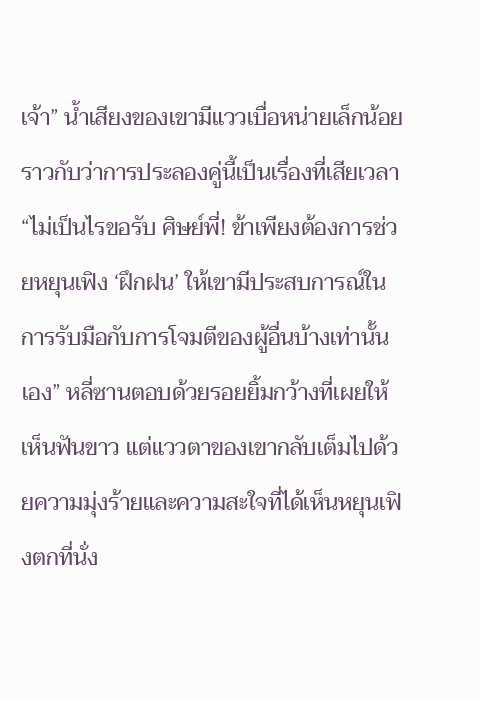เจ้า” น้ำเสียงของเขามีแววเบื่อหน่ายเล็กน้อย ราวกับว่าการประลองคู่นี้เป็นเรื่องที่เสียเวลา
“ไม่เป็นไรขอรับ ศิษย์พี่! ข้าเพียงต้องการช่วยหยุนเฟิง ‘ฝึกฝน’ ให้เขามีประสบการณ์ในการรับมือกับการโจมตีของผู้อื่นบ้างเท่านั้นเอง” หลี่ซานตอบด้วยรอยยิ้มกว้างที่เผยให้เห็นฟันขาว แต่แววตาของเขากลับเต็มไปด้วยความมุ่งร้ายและความสะใจที่ได้เห็นหยุนเฟิงตกที่นั่ง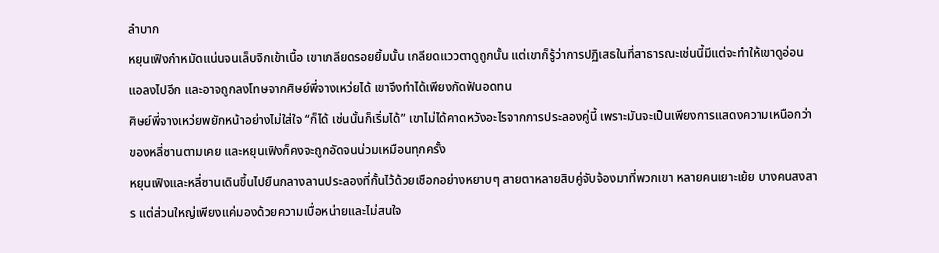ลำบาก
หยุนเฟิงกำหมัดแน่นจนเล็บจิกเข้าเนื้อ เขาเกลียดรอยยิ้มนั้น เกลียดแววตาดูถูกนั้น แต่เขาก็รู้ว่าการปฏิเสธในที่สาธารณะเช่นนี้มีแต่จะทำให้เขาดูอ่อนแอลงไปอีก และอาจถูกลงโทษจากศิษย์พี่จางเหว่ยได้ เขาจึงทำได้เพียงกัดฟันอดทน
ศิษย์พี่จางเหว่ยพยักหน้าอย่างไม่ใส่ใจ “ก็ได้ เช่นนั้นก็เริ่มได้” เขาไม่ได้คาดหวังอะไรจากการประลองคู่นี้ เพราะมันจะเป็นเพียงการแสดงความเหนือกว่าของหลี่ซานตามเคย และหยุนเฟิงก็คงจะถูกอัดจนน่วมเหมือนทุกครั้ง
หยุนเฟิงและหลี่ซานเดินขึ้นไปยืนกลางลานประลองที่กั้นไว้ด้วยเชือกอย่างหยาบๆ สายตาหลายสิบคู่จับจ้องมาที่พวกเขา หลายคนเยาะเย้ย บางคนสงสาร แต่ส่วนใหญ่เพียงแค่มองด้วยความเบื่อหน่ายและไม่สนใจ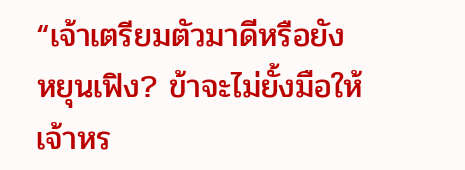“เจ้าเตรียมตัวมาดีหรือยัง หยุนเฟิง? ข้าจะไม่ยั้งมือให้เจ้าหร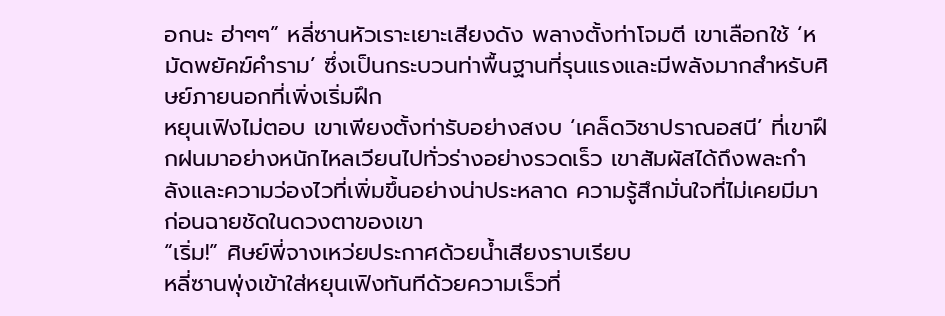อกนะ ฮ่าๆๆ” หลี่ซานหัวเราะเยาะเสียงดัง พลางตั้งท่าโจมตี เขาเลือกใช้ ‘หมัดพยัคฆ์คำราม’ ซึ่งเป็นกระบวนท่าพื้นฐานที่รุนแรงและมีพลังมากสำหรับศิษย์ภายนอกที่เพิ่งเริ่มฝึก
หยุนเฟิงไม่ตอบ เขาเพียงตั้งท่ารับอย่างสงบ ‘เคล็ดวิชาปราณอสนี’ ที่เขาฝึกฝนมาอย่างหนักไหลเวียนไปทั่วร่างอย่างรวดเร็ว เขาสัมผัสได้ถึงพละกำลังและความว่องไวที่เพิ่มขึ้นอย่างน่าประหลาด ความรู้สึกมั่นใจที่ไม่เคยมีมาก่อนฉายชัดในดวงตาของเขา
“เริ่ม!” ศิษย์พี่จางเหว่ยประกาศด้วยน้ำเสียงราบเรียบ
หลี่ซานพุ่งเข้าใส่หยุนเฟิงทันทีด้วยความเร็วที่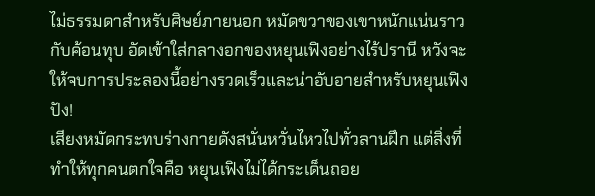ไม่ธรรมดาสำหรับศิษย์ภายนอก หมัดขวาของเขาหนักแน่นราวกับค้อนทุบ อัดเข้าใส่กลางอกของหยุนเฟิงอย่างไร้ปรานี หวังจะให้จบการประลองนี้อย่างรวดเร็วและน่าอับอายสำหรับหยุนเฟิง
ปัง!
เสียงหมัดกระทบร่างกายดังสนั่นหวั่นไหวไปทั่วลานฝึก แต่สิ่งที่ทำให้ทุกคนตกใจคือ หยุนเฟิงไม่ได้กระเด็นถอย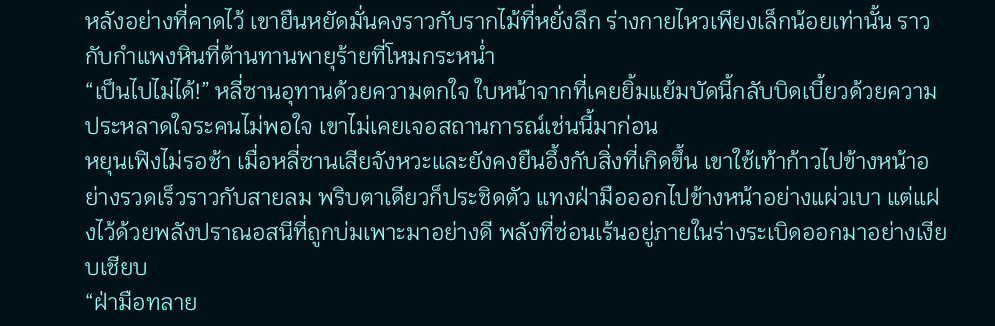หลังอย่างที่คาดไว้ เขายืนหยัดมั่นคงราวกับรากไม้ที่หยั่งลึก ร่างกายไหวเพียงเล็กน้อยเท่านั้น ราวกับกำแพงหินที่ต้านทานพายุร้ายที่โหมกระหน่ำ
“เป็นไปไม่ได้!” หลี่ซานอุทานด้วยความตกใจ ใบหน้าจากที่เคยยิ้มแย้มบัดนี้กลับบิดเบี้ยวด้วยความประหลาดใจระคนไม่พอใจ เขาไม่เคยเจอสถานการณ์เช่นนี้มาก่อน
หยุนเฟิงไม่รอช้า เมื่อหลี่ซานเสียจังหวะและยังคงยืนอึ้งกับสิ่งที่เกิดขึ้น เขาใช้เท้าก้าวไปข้างหน้าอย่างรวดเร็วราวกับสายลม พริบตาเดียวก็ประชิดตัว แทงฝ่ามือออกไปข้างหน้าอย่างแผ่วเบา แต่แฝงไว้ด้วยพลังปราณอสนีที่ถูกบ่มเพาะมาอย่างดี พลังที่ซ่อนเร้นอยู่ภายในร่างระเบิดออกมาอย่างเงียบเชียบ
“ฝ่ามือทลาย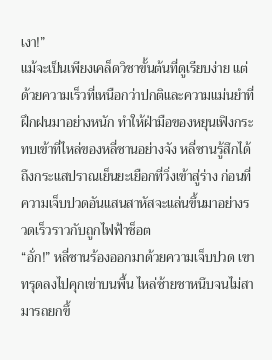เงา!”
แม้จะเป็นเพียงเคล็ดวิชาขั้นต้นที่ดูเรียบง่าย แต่ด้วยความเร็วที่เหนือกว่าปกติและความแม่นยำที่ฝึกฝนมาอย่างหนัก ทำให้ฝ่ามือของหยุนเฟิงกระทบเข้าที่ไหล่ของหลี่ซานอย่างจัง หลี่ซานรู้สึกได้ถึงกระแสปราณเย็นยะเยือกที่วิ่งเข้าสู่ร่าง ก่อนที่ความเจ็บปวดอันแสนสาหัสจะแล่นขึ้นมาอย่างรวดเร็วราวกับถูกไฟฟ้าช็อต
“อั่ก!” หลี่ซานร้องออกมาด้วยความเจ็บปวด เขาทรุดลงไปคุกเข่าบนพื้น ไหล่ซ้ายชาหนึบจนไม่สามารถยกขึ้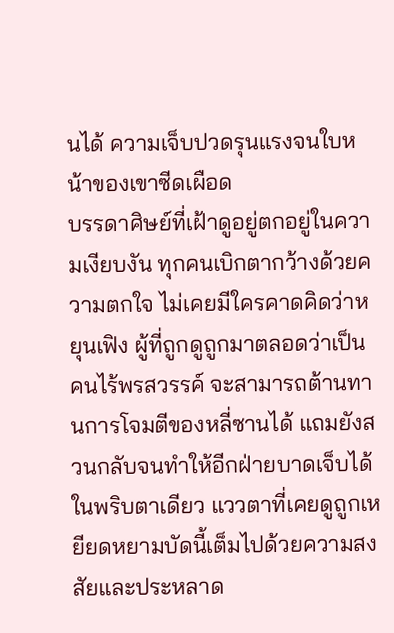นได้ ความเจ็บปวดรุนแรงจนใบหน้าของเขาซีดเผือด
บรรดาศิษย์ที่เฝ้าดูอยู่ตกอยู่ในความเงียบงัน ทุกคนเบิกตากว้างด้วยความตกใจ ไม่เคยมีใครคาดคิดว่าหยุนเฟิง ผู้ที่ถูกดูถูกมาตลอดว่าเป็นคนไร้พรสวรรค์ จะสามารถต้านทานการโจมตีของหลี่ซานได้ แถมยังสวนกลับจนทำให้อีกฝ่ายบาดเจ็บได้ในพริบตาเดียว แววตาที่เคยดูถูกเหยียดหยามบัดนี้เต็มไปด้วยความสงสัยและประหลาด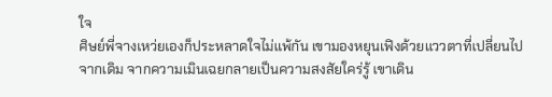ใจ
ศิษย์พี่จางเหว่ยเองก็ประหลาดใจไม่แพ้กัน เขามองหยุนเฟิงด้วยแววตาที่เปลี่ยนไปจากเดิม จากความเมินเฉยกลายเป็นความสงสัยใคร่รู้ เขาเดิน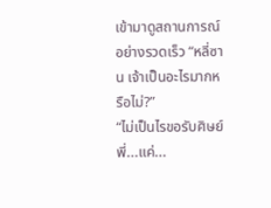เข้ามาดูสถานการณ์อย่างรวดเร็ว “หลี่ซาน เจ้าเป็นอะไรมากหรือไม่?”
“ไม่เป็นไรขอรับศิษย์พี่...แค่...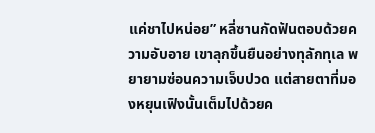แค่ชาไปหน่อย” หลี่ซานกัดฟันตอบด้วยความอับอาย เขาลุกขึ้นยืนอย่างทุลักทุเล พยายามซ่อนความเจ็บปวด แต่สายตาที่มองหยุนเฟิงนั้นเต็มไปด้วยค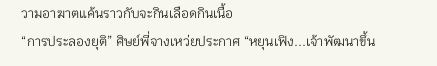วามอาฆาตแค้นราวกับจะกินเลือดกินเนื้อ
“การประลองยุติ” ศิษย์พี่จางเหว่ยประกาศ “หยุนเฟิง...เจ้าพัฒนาขึ้น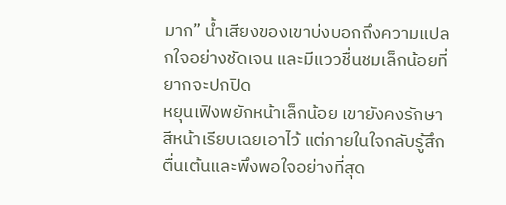มาก” น้ำเสียงของเขาบ่งบอกถึงความแปลกใจอย่างชัดเจน และมีแววชื่นชมเล็กน้อยที่ยากจะปกปิด
หยุนเฟิงพยักหน้าเล็กน้อย เขายังคงรักษาสีหน้าเรียบเฉยเอาไว้ แต่ภายในใจกลับรู้สึกตื่นเต้นและพึงพอใจอย่างที่สุด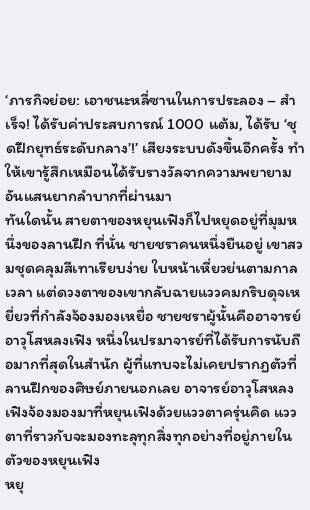‘ภารกิจย่อย: เอาชนะหลี่ซานในการประลอง – สำเร็จ! ได้รับค่าประสบการณ์ 1000 แต้ม, ได้รับ ‘ชุดฝึกยุทธ์ระดับกลาง’!’ เสียงระบบดังขึ้นอีกครั้ง ทำให้เขารู้สึกเหมือนได้รับรางวัลจากความพยายามอันแสนยากลำบากที่ผ่านมา
ทันใดนั้น สายตาของหยุนเฟิงก็ไปหยุดอยู่ที่มุมหนึ่งของลานฝึก ที่นั่น ชายชราคนหนึ่งยืนอยู่ เขาสวมชุดคลุมสีเทาเรียบง่าย ใบหน้าเหี่ยวย่นตามกาลเวลา แต่ดวงตาของเขากลับฉายแววคมกริบดุจเหยี่ยวที่กำลังจ้องมองเหยื่อ ชายชราผู้นั้นคืออาจารย์อาวุโสหลงเฟิง หนึ่งในปรมาจารย์ที่ได้รับการนับถือมากที่สุดในสำนัก ผู้ที่แทบจะไม่เคยปรากฏตัวที่ลานฝึกของศิษย์ภายนอกเลย อาจารย์อาวุโสหลงเฟิงจ้องมองมาที่หยุนเฟิงด้วยแววตาครุ่นคิด แววตาที่ราวกับจะมองทะลุทุกสิ่งทุกอย่างที่อยู่ภายในตัวของหยุนเฟิง
หยุ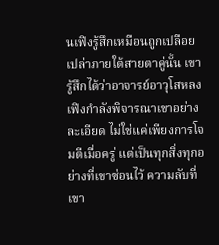นเฟิงรู้สึกเหมือนถูกเปลือยเปล่าภายใต้สายตาคู่นั้น เขารู้สึกได้ว่าอาจารย์อาวุโสหลงเฟิงกำลังพิจารณาเขาอย่างละเอียด ไม่ใช่แค่เพียงการโจมตีเมื่อครู่ แต่เป็นทุกสิ่งทุกอย่างที่เขาซ่อนไว้ ความลับที่เขา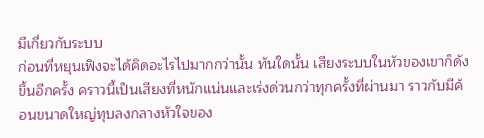มีเกี่ยวกับระบบ
ก่อนที่หยุนเฟิงจะได้คิดอะไรไปมากกว่านั้น ทันใดนั้น เสียงระบบในหัวของเขาก็ดังขึ้นอีกครั้ง คราวนี้เป็นเสียงที่หนักแน่นและเร่งด่วนกว่าทุกครั้งที่ผ่านมา ราวกับมีค้อนขนาดใหญ่ทุบลงกลางหัวใจของ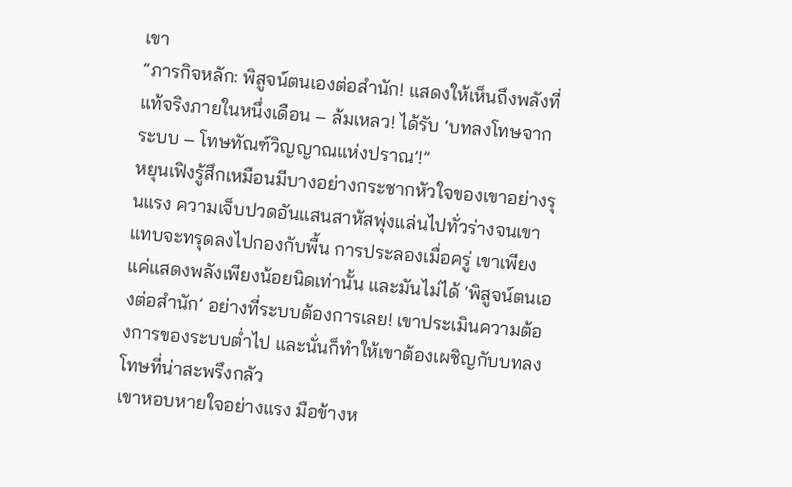เขา
“ภารกิจหลัก: พิสูจน์ตนเองต่อสำนัก! แสดงให้เห็นถึงพลังที่แท้จริงภายในหนึ่งเดือน – ล้มเหลว! ได้รับ ‘บทลงโทษจากระบบ – โทษทัณฑ์วิญญาณแห่งปราณ’!”
หยุนเฟิงรู้สึกเหมือนมีบางอย่างกระชากหัวใจของเขาอย่างรุนแรง ความเจ็บปวดอันแสนสาหัสพุ่งแล่นไปทั่วร่างจนเขาแทบจะทรุดลงไปกองกับพื้น การประลองเมื่อครู่ เขาเพียงแค่แสดงพลังเพียงน้อยนิดเท่านั้น และมันไม่ได้ ‘พิสูจน์ตนเองต่อสำนัก’ อย่างที่ระบบต้องการเลย! เขาประเมินความต้องการของระบบต่ำไป และนั่นก็ทำให้เขาต้องเผชิญกับบทลงโทษที่น่าสะพรึงกลัว
เขาหอบหายใจอย่างแรง มือข้างห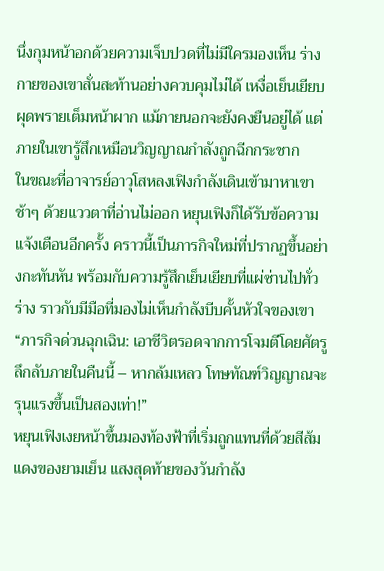นึ่งกุมหน้าอกด้วยความเจ็บปวดที่ไม่มีใครมองเห็น ร่างกายของเขาสั่นสะท้านอย่างควบคุมไม่ได้ เหงื่อเย็นเยียบผุดพรายเต็มหน้าผาก แม้ภายนอกจะยังคงยืนอยู่ได้ แต่ภายในเขารู้สึกเหมือนวิญญาณกำลังถูกฉีกกระชาก
ในขณะที่อาจารย์อาวุโสหลงเฟิงกำลังเดินเข้ามาหาเขาช้าๆ ด้วยแววตาที่อ่านไม่ออก หยุนเฟิงก็ได้รับข้อความแจ้งเตือนอีกครั้ง คราวนี้เป็นภารกิจใหม่ที่ปรากฏขึ้นอย่างกะทันหัน พร้อมกับความรู้สึกเย็นเยียบที่แผ่ซ่านไปทั่วร่าง ราวกับมีมือที่มองไม่เห็นกำลังบีบคั้นหัวใจของเขา
“ภารกิจด่วนฉุกเฉิน: เอาชีวิตรอดจากการโจมตีโดยศัตรูลึกลับภายในคืนนี้ – หากล้มเหลว โทษทัณฑ์วิญญาณจะรุนแรงขึ้นเป็นสองเท่า!”
หยุนเฟิงเงยหน้าขึ้นมองท้องฟ้าที่เริ่มถูกแทนที่ด้วยสีส้มแดงของยามเย็น แสงสุดท้ายของวันกำลัง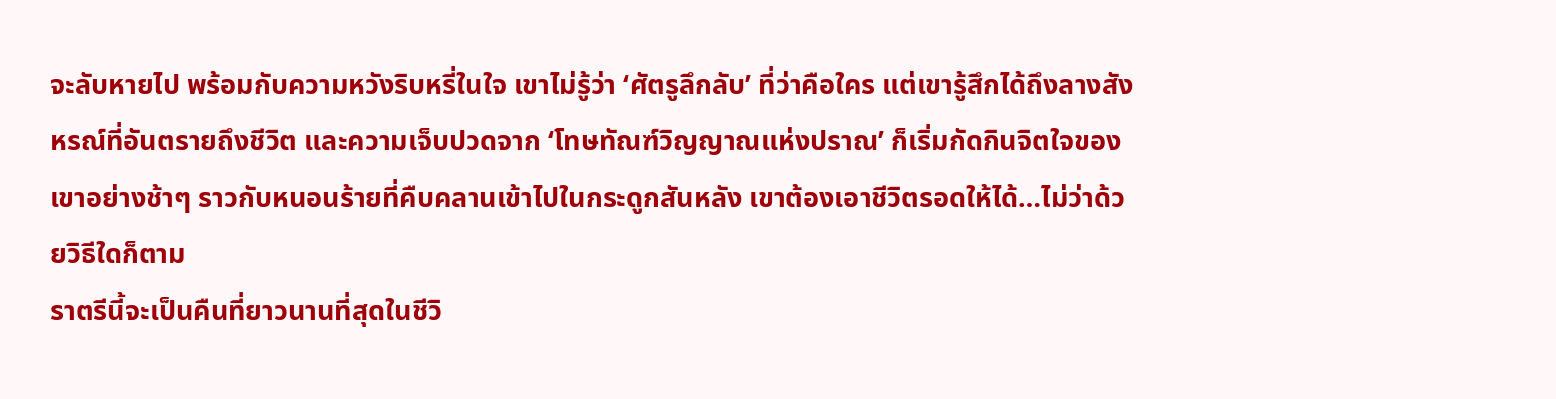จะลับหายไป พร้อมกับความหวังริบหรี่ในใจ เขาไม่รู้ว่า ‘ศัตรูลึกลับ’ ที่ว่าคือใคร แต่เขารู้สึกได้ถึงลางสังหรณ์ที่อันตรายถึงชีวิต และความเจ็บปวดจาก ‘โทษทัณฑ์วิญญาณแห่งปราณ’ ก็เริ่มกัดกินจิตใจของเขาอย่างช้าๆ ราวกับหนอนร้ายที่คืบคลานเข้าไปในกระดูกสันหลัง เขาต้องเอาชีวิตรอดให้ได้…ไม่ว่าด้วยวิธีใดก็ตาม
ราตรีนี้จะเป็นคืนที่ยาวนานที่สุดในชีวิ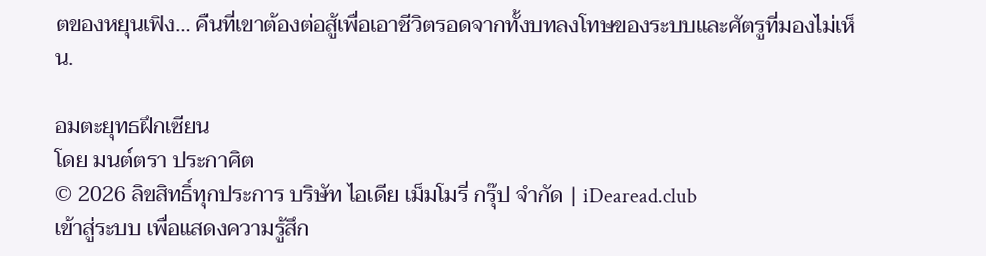ตของหยุนเฟิง… คืนที่เขาต้องต่อสู้เพื่อเอาชีวิตรอดจากทั้งบทลงโทษของระบบและศัตรูที่มองไม่เห็น.

อมตะยุทธฝึกเซียน
โดย มนต์ตรา ประกาศิต
© 2026 ลิขสิทธิ์ทุกประการ บริษัท ไอเดีย เม็มโมรี่ กรุ๊ป จำกัด | iDearead.club
เข้าสู่ระบบ เพื่อแสดงความรู้สึก